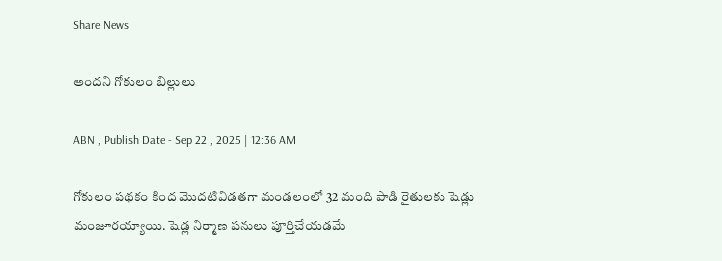Share News

అందని గోకులం బిల్లులు

ABN , Publish Date - Sep 22 , 2025 | 12:36 AM

గోకులం పథకం కింద మొదటివిడతగా మండలంలో 32 మంది పాడి రైతులకు షెడ్లు మంజూరయ్యాయి. షెడ్ల నిర్మాణ పనులు పూర్తిచేయడమే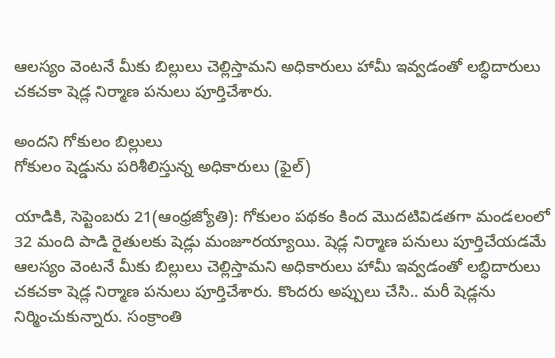ఆలస్యం వెంటనే మీకు బిల్లులు చెల్లిస్తామని అధికారులు హామీ ఇవ్వడంతో లబ్ధిదారులు చకచకా షెడ్ల నిర్మాణ పనులు పూర్తిచేశారు.

అందని గోకులం బిల్లులు
గోకులం షెడ్డును పరిశీలిస్తున్న అధికారులు (ఫైల్‌)

యాడికి, సెప్టెంబరు 21(ఆంధ్రజ్యోతి): గోకులం పథకం కింద మొదటివిడతగా మండలంలో 32 మంది పాడి రైతులకు షెడ్లు మంజూరయ్యాయి. షెడ్ల నిర్మాణ పనులు పూర్తిచేయడమే ఆలస్యం వెంటనే మీకు బిల్లులు చెల్లిస్తామని అధికారులు హామీ ఇవ్వడంతో లబ్ధిదారులు చకచకా షెడ్ల నిర్మాణ పనులు పూర్తిచేశారు. కొందరు అప్పులు చేసి.. మరీ షెడ్లను నిర్మించుకున్నారు. సంక్రాంతి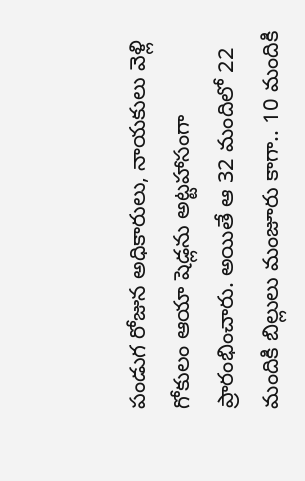పండుగ రోజున అధికారులు, నాయకులు వెళ్లి గోకులం ఆయా షెడ్లను అట్టహాసంగా ప్రారంభించారు. అయితే ఆ 32 మందిలో 22 మందికి బిల్లులు మంజూరు కాగా.. 10 మందికి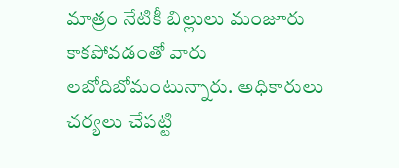మాత్రం నేటికీ బిల్లులు మంజూరు కాకపోవడంతో వారు లబోదిబోమంటున్నారు. అధికారులు చర్యలు చేపట్టి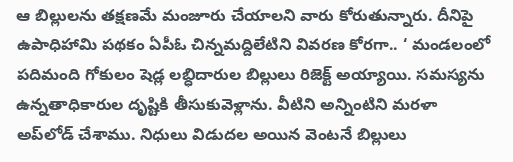ఆ బిల్లులను తక్షణమే మంజూరు చేయాలని వారు కోరుతున్నారు. దీనిపై ఉపాధిహామి పథకం ఏపీఓ చిన్నమద్దిలేటిని వివరణ కోరగా.. ‘ మండలంలో పదిమంది గోకులం షెడ్ల లబ్ధిదారుల బిల్లులు రిజెక్ట్‌ అయ్యాయి. సమస్యను ఉన్నతాధికారుల దృష్టికి తీసుకువెళ్లాను. వీటిని అన్నింటిని మరళా అప్‌లోడ్‌ చేశాము. నిధులు విడుదల అయిన వెంటనే బిల్లులు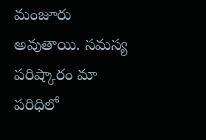మంజూరు అవుతాయి. సమస్య పరిష్కారం మా పరిధిలో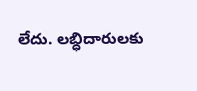లేదు. లబ్ధిదారులకు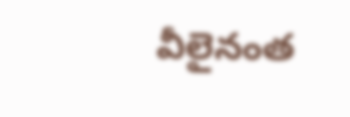వీలైనంత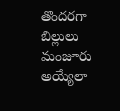తొందరగా బిల్లులు మంజూరు అయ్యేలా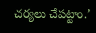చర్యలు చేపట్టాం.’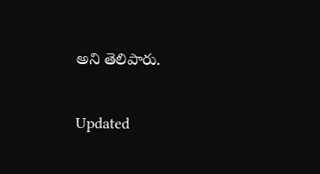అని తెలిపారు.

Updated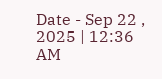Date - Sep 22 , 2025 | 12:36 AM